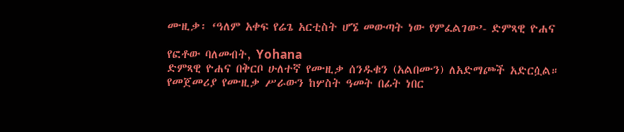ሙዚቃ፡ ‘ዓለም አቀፍ የሬጌ አርቲስት ሆኜ መውጣት ነው የምፈልገው’- ድምጻዊ ዮሐና

የፎቶው ባለመብት, Yohana
ድምጻዊ ዮሐና በቅርቦ ሁለተኛ የሙዚቃ ሰንዱቁን (አልበሙን) ለአድማጮች አድርሷል። የመጀመሪያ የሙዚቃ ሥራውን ከሦስት ዓመት በፊት ነበር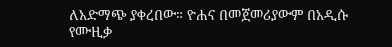ለአድማጭ ያቀረበው። ዮሐና በመጀመሪያውም በአዲሱ የሙዚቃ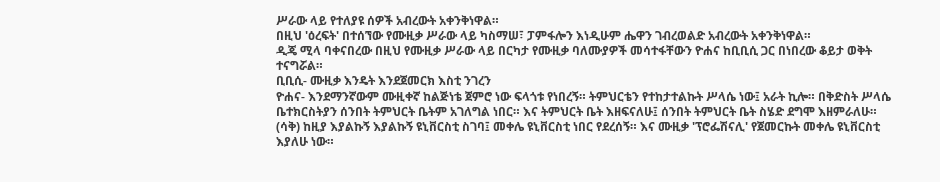ሥራው ላይ የተለያዩ ሰዎች አብረውት አቀንቅነዋል።
በዚህ 'ዕረፍት' በተሰኘው የሙዚቃ ሥራው ላይ ካስማሠ፣ ፓምፋሎን እነዲሁም ሔዋን ገብረወልድ አብረውት አቀንቅነዋል።
ዲጄ ሚላ ባቀናበረው በዚህ የሙዚቃ ሥራው ላይ በርካታ የሙዚቃ ባለሙያዎች መሳተፋቸውን ዮሐና ከቢቢሲ ጋር በነበረው ቆይታ ወቅት ተናግሯል።
ቢቢሲ- ሙዚቃ እንዴት እንደጀመርክ እስቲ ንገረን
ዮሐና- እንደማንኛውም ሙዚቀኛ ከልጅነቴ ጀምሮ ነው ፍላጎቱ የነበረኝ። ትምህርቴን የተከታተልኩት ሥላሴ ነው፤ አራት ኪሎ። በቅድስት ሥላሴ ቤተክርስትያን ሰንበት ትምህርት ቤትም አገለግል ነበር። እና ትምህርት ቤት እዘፍናለሁ፤ ሰንበት ትምህርት ቤት ስሄድ ደግሞ እዘምራለሁ። (ሳቅ) ከዚያ እያልኩኝ እያልኩኝ ዩኒቨርስቲ ስገባ፤ መቀሌ ዩኒቨርስቲ ነበር የደረሰኝ። እና ሙዚቃ 'ፕሮፌሽናሊ' የጀመርኩት መቀሌ ዩኒቨርስቲ እያለሁ ነው።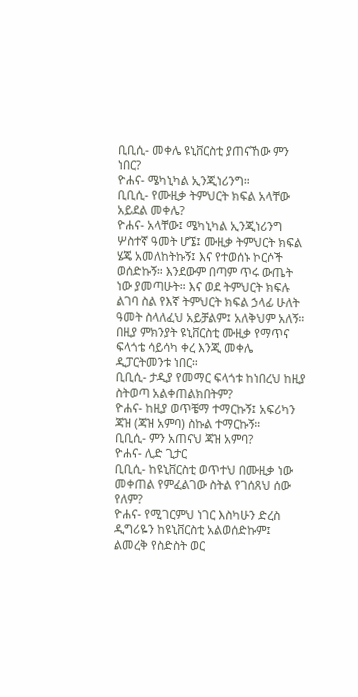ቢቢሲ- መቀሌ ዩኒቨርስቲ ያጠናኸው ምን ነበር?
ዮሐና- ሜካኒካል ኢንጂነሪንግ።
ቢቢሲ- የሙዚቃ ትምህርት ክፍል አላቸው አይደል መቀሌ?
ዮሐና- አላቸው፤ ሜካኒካል ኢንጂነሪንግ ሦስተኛ ዓመት ሆኜ፤ ሙዚቃ ትምህርት ክፍል ሄጄ አመለከትኩኝ፤ እና የተወሰኑ ኮርሶች ወሰድኩኝ። እንደውም በጣም ጥሩ ውጤት ነው ያመጣሁት። እና ወደ ትምህርት ክፍሉ ልገባ ስል የእኛ ትምህርት ክፍል ኃላፊ ሁለት ዓመት ስላለፈህ አይቻልም፤ አለቅህም አለኝ። በዚያ ምክንያት ዩኒቨርስቲ ሙዚቃ የማጥና ፍላጎቴ ሳይሳካ ቀረ እንጂ መቀሌ ዲፓርትመንቱ ነበር።
ቢቢሲ- ታዲያ የመማር ፍላጎቱ ከነበረህ ከዚያ ስትወጣ አልቀጠልክበትም?
ዮሐና- ከዚያ ወጥቼማ ተማርኩኝ፤ አፍሪካን ጃዝ (ጃዝ አምባ) ስኩል ተማርኩኝ።
ቢቢሲ- ምን አጠናህ ጃዝ አምባ?
ዮሐና- ሊድ ጊታር
ቢቢሲ- ከዩኒቨርስቲ ወጥተህ በሙዚቃ ነው መቀጠል የምፈልገው ስትል የገሰጸህ ሰው የለም?
ዮሐና- የሚገርምህ ነገር እስካሁን ድረስ ዲግሪዬን ከዩኒቨርስቲ አልወሰድኩም፤ ልመረቅ የስድስት ወር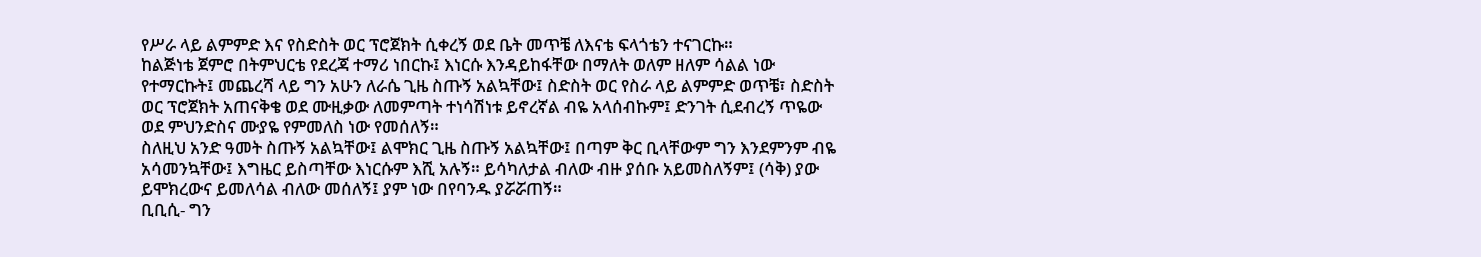የሥራ ላይ ልምምድ እና የስድስት ወር ፕሮጀክት ሲቀረኝ ወደ ቤት መጥቼ ለእናቴ ፍላጎቴን ተናገርኩ።
ከልጅነቴ ጀምሮ በትምህርቴ የደረጃ ተማሪ ነበርኩ፤ እነርሱ እንዳይከፋቸው በማለት ወለም ዘለም ሳልል ነው የተማርኩት፤ መጨረሻ ላይ ግን አሁን ለራሴ ጊዜ ስጡኝ አልኳቸው፤ ስድስት ወር የስራ ላይ ልምምድ ወጥቼ፣ ስድስት ወር ፕሮጀክት አጠናቅቄ ወደ ሙዚቃው ለመምጣት ተነሳሽነቱ ይኖረኛል ብዬ አላሰብኩም፤ ድንገት ሲደብረኝ ጥዬው ወደ ምህንድስና ሙያዬ የምመለስ ነው የመሰለኝ።
ስለዚህ አንድ ዓመት ስጡኝ አልኳቸው፤ ልሞክር ጊዜ ስጡኝ አልኳቸው፤ በጣም ቅር ቢላቸውም ግን እንደምንም ብዬ አሳመንኳቸው፤ እግዜር ይስጣቸው እነርሱም እሺ አሉኝ። ይሳካለታል ብለው ብዙ ያሰቡ አይመስለኝም፤ (ሳቅ) ያው ይሞክረውና ይመለሳል ብለው መሰለኝ፤ ያም ነው በየባንዱ ያሯሯጠኝ።
ቢቢሲ- ግን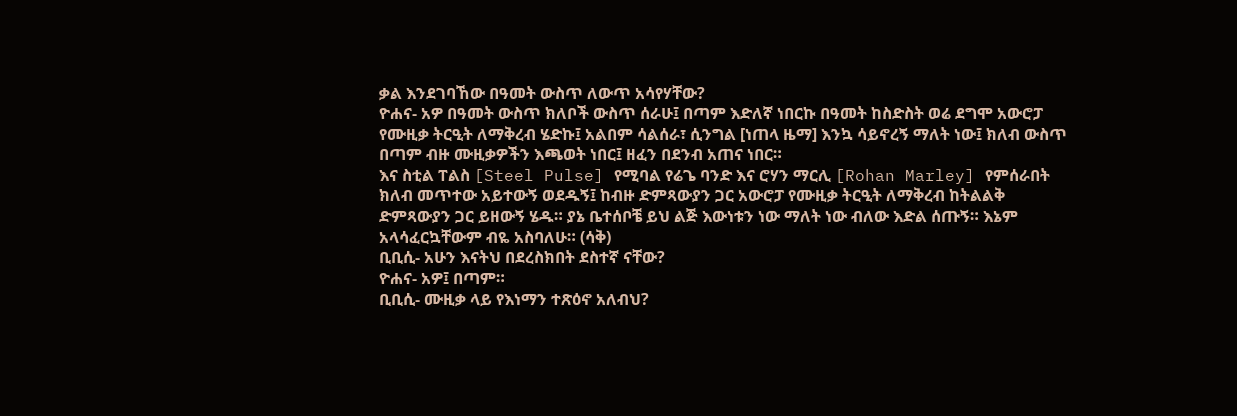ቃል እንደገባኸው በዓመት ውስጥ ለውጥ አሳየሃቸው?
ዮሐና- አዎ በዓመት ውስጥ ክለቦች ውስጥ ሰራሁ፤ በጣም እድለኛ ነበርኩ በዓመት ከስድስት ወሬ ደግሞ አውሮፓ የሙዚቃ ትርዒት ለማቅረብ ሄድኩ፤ አልበም ሳልሰራ፣ ሲንግል [ነጠላ ዜማ] እንኳ ሳይኖረኝ ማለት ነው፤ ክለብ ውስጥ በጣም ብዙ ሙዚቃዎችን እጫወት ነበር፤ ዘፈን በደንብ አጠና ነበር።
እና ስቲል ፐልስ [Steel Pulse] የሚባል የሬጌ ባንድ እና ሮሃን ማርሊ [Rohan Marley] የምሰራበት ክለብ መጥተው አይተውኝ ወደዱኝ፤ ከብዙ ድምጻውያን ጋር አውሮፓ የሙዚቃ ትርዒት ለማቅረብ ከትልልቅ ድምጻውያን ጋር ይዘውኝ ሄዱ። ያኔ ቤተሰቦቼ ይህ ልጅ እውነቱን ነው ማለት ነው ብለው እድል ሰጡኝ። እኔም አላሳፈርኳቸውም ብዬ አስባለሁ። (ሳቅ)
ቢቢሲ- አሁን እናትህ በደረስክበት ደስተኛ ናቸው?
ዮሐና- አዎ፤ በጣም።
ቢቢሲ- ሙዚቃ ላይ የእነማን ተጽዕኖ አለብህ?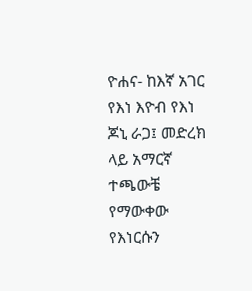ዮሐና- ከእኛ አገር የእነ እዮብ የእነ ጆኒ ራጋ፤ መድረክ ላይ አማርኛ ተጫውቼ የማውቀው የእነርሱን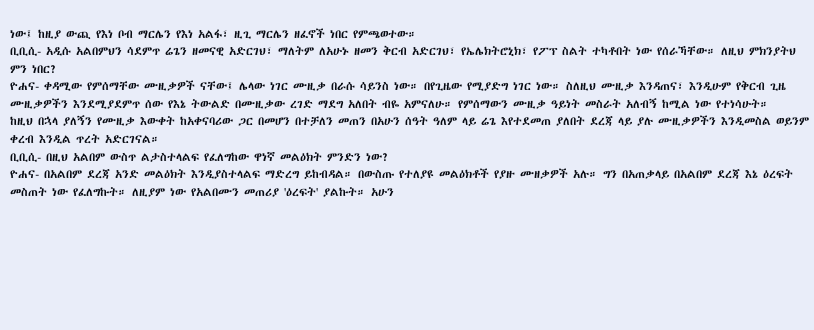ነው፤ ከዚያ ውጪ የእነ ቦብ ማርሌን የእነ አልፋ፣ ዚጊ ማርሌን ዘፈኖች ነበር የምጫወተው።
ቢቢሲ- አዲሱ አልበምህን ሳደምጥ ሬጌን ዘመናዊ አድርገህ፣ ማለትም ለአሁኑ ዘመን ቅርብ አድርገህ፣ የኤሌክትሮኒክ፣ የፖፕ ስልት ተካቶበት ነው የሰራኻቸው። ለዚህ ምክንያትህ ምን ነበር?
ዮሐና- ቀዳሚው የምሰማቸው ሙዚቃዎች ናቸው፤ ሌላው ነገር ሙዚቃ በራሱ ሳይንስ ነው። በየጊዜው የሚያድግ ነገር ነው። ስለዚህ ሙዚቃ እንዳጠና፣ እንዲሁም የቅርብ ጊዜ ሙዚቃዎችን እንደሚያደምጥ ሰው የእኔ ትውልድ በሙዚቃው ረገድ ማደግ አለበት ብዬ አምናለሁ። የምሰማውን ሙዚቃ ዓይነት መስራት አለብኝ ከሚል ነው የተነሳሁት።
ከዚህ በኋላ ያለኝን የሙዚቃ እውቀት ከአቀናባሪው ጋር በመሆን በተቻለን መጠን በአሁን ሰዓት ዓለም ላይ ሬጌ እየተደመጠ ያለበት ደረጃ ላይ ያሉ ሙዚቃዎችን እንዲመስል ወይንም ቀረብ እንዲል ጥረት አድርገናል።
ቢቢሲ- በዚህ አልበም ውስጥ ልታስተላልፍ የፈለግከው ዋነኛ መልዕክት ምንድን ነው?
ዮሐና- በአልበም ደረጃ አንድ መልዕክት እንዲያስተላልፍ ማድረግ ይከብዳል። በውስጡ የተለያዩ መልዕክቶች የያዙ ሙዘቃዎች አሉ። ግን በአጠቃላይ በአልበም ደረጃ እኔ ዕረፍት መስጠት ነው የፈለግኩት። ለዚያም ነው የአልበሙን መጠሪያ 'ዕረፍት' ያልኩት። አሁን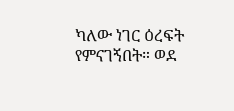ካለው ነገር ዕረፍት የምናገኝበት። ወደ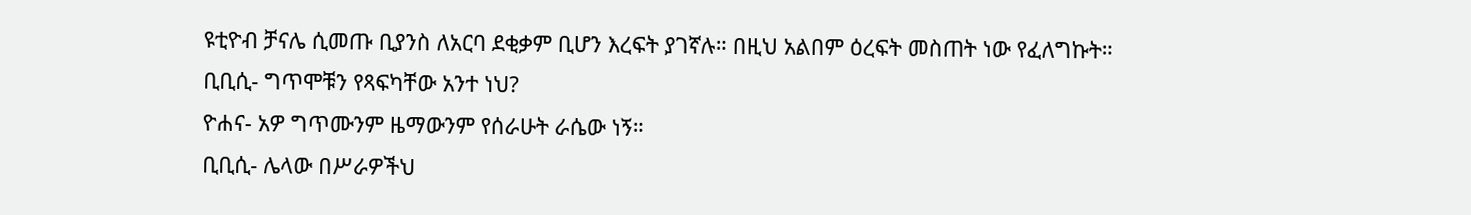ዩቲዮብ ቻናሌ ሲመጡ ቢያንስ ለአርባ ደቂቃም ቢሆን እረፍት ያገኛሉ። በዚህ አልበም ዕረፍት መስጠት ነው የፈለግኩት።
ቢቢሲ- ግጥሞቹን የጻፍካቸው አንተ ነህ?
ዮሐና- አዎ ግጥሙንም ዜማውንም የሰራሁት ራሴው ነኝ።
ቢቢሲ- ሌላው በሥራዎችህ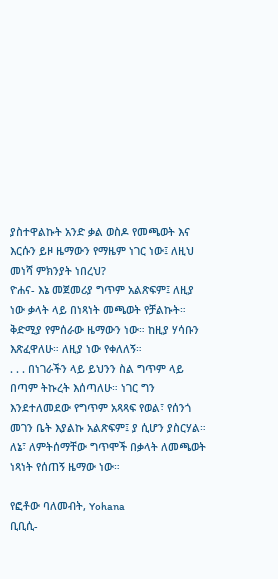ያስተዋልኩት አንድ ቃል ወስዶ የመጫወት እና እርሱን ይዞ ዜማውን የማዜም ነገር ነው፤ ለዚህ መነሻ ምክንያት ነበረህ?
ዮሐና- እኔ መጀመሪያ ግጥም አልጽፍም፤ ለዚያ ነው ቃላት ላይ በነጻነት መጫወት የቻልኩት። ቅድሚያ የምሰራው ዜማውን ነው። ከዚያ ሃሳቡን እጽፈዋለሁ። ለዚያ ነው የቀለለኝ።
. . . በነገራችን ላይ ይህንን ስል ግጥም ላይ በጣም ትኩረት እሰጣለሁ። ነገር ግን እንደተለመደው የግጥም አጻጻፍ የወል፣ የሰንጎ መገን ቤት እያልኩ አልጽፍም፤ ያ ሲሆን ያስርሃል። ለኔ፣ ለምትሰማቸው ግጥሞች በቃላት ለመጫወት ነጻነት የሰጠኝ ዜማው ነው።

የፎቶው ባለመብት, Yohana
ቢቢሲ-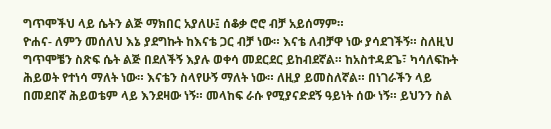ግጥሞችህ ላይ ሴትን ልጅ ማክበር አያለሁ፤ ሰቆቃ ሮሮ ብቻ አይሰማም።
ዮሐና- ለምን መሰለህ እኔ ያደግኩት ከእናቴ ጋር ብቻ ነው። እናቴ ለብቻዋ ነው ያሳደገችኝ። ስለዚህ ግጥሞቼን ስጽፍ ሴት ልጅ በደለችኝ እያሉ ወቀሳ መደርደር ይከብደኛል። ከአስተዳደጌ፣ ካሳለፍኩት ሕይወት የተነሳ ማለት ነው። እናቴን ስላየሁኝ ማለት ነው። ለዚያ ይመስለኛል። በነገራችን ላይ በመደበኛ ሕይወቴም ላይ እንደዛው ነኝ። መላከፍ ራሱ የሚያናድደኝ ዓይነት ሰው ነኝ። ይህንን ስል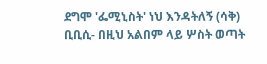ደግሞ 'ፌሚኒስት' ነህ እንዳትለኝ (ሳቅ)
ቢቢሲ- በዚህ አልበም ላይ ሦስት ወጣት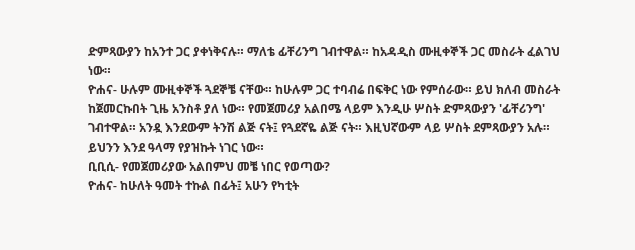ድምጻውያን ከአንተ ጋር ያቀነቅናሉ። ማለቴ ፊቸሪንግ ገብተዋል። ከአዳዲስ ሙዚቀኞች ጋር መስራት ፈልገህ ነው።
ዮሐና- ሁሉም ሙዚቀኞች ጓደኞቼ ናቸው። ከሁሉም ጋር ተባብሬ በፍቅር ነው የምሰራው። ይህ ክለብ መስራት ከጀመርኩበት ጊዜ አንስቶ ያለ ነው። የመጀመሪያ አልበሜ ላይም እንዲሁ ሦስት ድምጻውያን 'ፊቸሪንግ' ገብተዋል። አንዷ እንደውም ትንሽ ልጅ ናት፤ የጓደኛዬ ልጅ ናት። እዚህኛውም ላይ ሦስት ደምጻውያን አሉ። ይህንን እንደ ዓላማ የያዝኩት ነገር ነው።
ቢቢሲ- የመጀመሪያው አልበምህ መቼ ነበር የወጣው?
ዮሐና- ከሁለት ዓመት ተኩል በፊት፤ አሁን የካቲት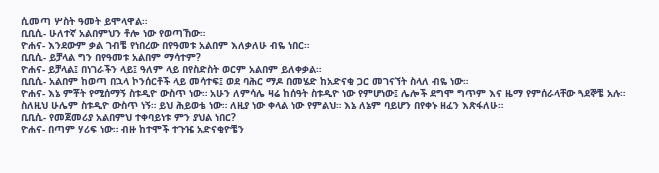ሲመጣ ሦስት ዓመት ይሞላዋል።
ቢቢሲ- ሁለተኛ አልበምህን ቶሎ ነው የወጣኸው።
ዮሐና- እንደውም ቃል ገብቼ የነበረው በየዓመቱ አልበም እለቃለሁ ብዬ ነበር።
ቢቢሲ- ይቻላል ግን በየዓመቱ አልበም ማሳተም?
ዮሐና- ይቻላል፤ በነገራችን ላይ፤ ዓለም ላይ በየስድስት ወርም አልበም ይለቀቃል።
ቢቢሲ- አልበም ከወጣ በኋላ ኮንሰርቶች ላይ መሳተፍ፤ ወደ ባሕር ማዶ በመሄድ ከአድናቂ ጋር መገናኘት ስላለ ብዬ ነው።
ዮሐና- እኔ ምቾት የሚሰማኝ ስቱዲዮ ውስጥ ነው። አሁን ለምሳሌ ዛሬ ከሰዓት ስቱዲዮ ነው የምሆነው፤ ሌሎች ደግሞ ግጥም እና ዜማ የምሰራላቸው ጓደኞቼ አሉ። ስለዚህ ሁሌም ስቱዲዮ ውስጥ ነኝ። ይህ ሕይወቴ ነው። ለዚያ ነው ቀላል ነው የምልህ። እኔ ለኔም ባይሆን በየቀኑ ዘፈን እጽፋለሁ።
ቢቢሲ- የመጀመሪያ አልበምህ ተቀባይነቱ ምን ያህል ነበር?
ዮሐና- በጣም ሃሪፍ ነው። ብዙ ከተሞች ተጉዤ አድናቂዮቼን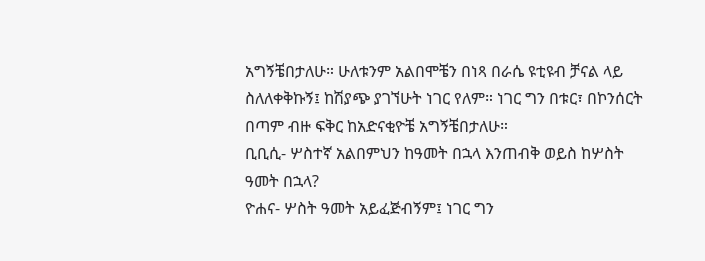አግኝቼበታለሁ። ሁለቱንም አልበሞቼን በነጻ በራሴ ዩቲዩብ ቻናል ላይ ስለለቀቅኩኝ፤ ከሽያጭ ያገኘሁት ነገር የለም። ነገር ግን በቱር፣ በኮንሰርት በጣም ብዙ ፍቅር ከአድናቂዮቼ አግኝቼበታለሁ።
ቢቢሲ- ሦስተኛ አልበምህን ከዓመት በኋላ እንጠብቅ ወይስ ከሦስት ዓመት በኋላ?
ዮሐና- ሦስት ዓመት አይፈጅብኝም፤ ነገር ግን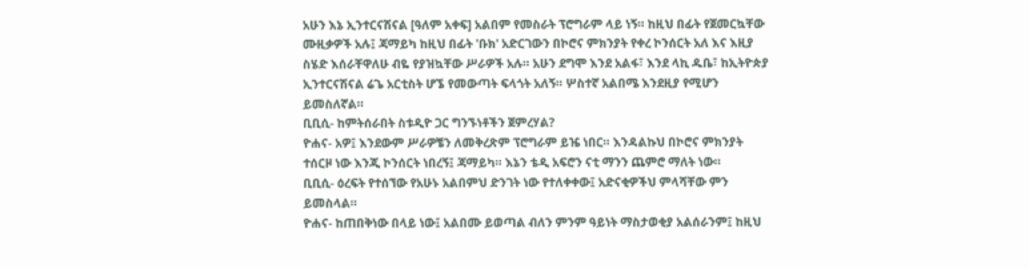አሁን እኔ ኢንተርናሽናል [ዓለም አቀፍ] አልበም የመስራት ፕሮግራም ላይ ነኝ። ከዚህ በፊት የጀመርኳቸው ሙዚቃዎች አሉ፤ ጃማይካ ከዚህ በፊት 'ቡክ' አድርገውን በኮሮና ምክንያት የቀረ ኮንሰርት አለ እና እዚያ ስሄድ እሰራቸዋለሁ ብዬ የያዝኳቸው ሥራዎች አሉ። አሁን ደግሞ እንደ አልፋ፣ እንደ ላኪ ዱቤ፣ ከኢትዮጵያ ኢንተርናሽናል ሬጌ አርቲስት ሆኜ የመውጣት ፍላጎት አለኝ። ሦስተኛ አልበሜ እንደዚያ የሚሆን ይመስለኛል።
ቢቢሲ- ከምትሰራበት ስቱዲዮ ጋር ግንኙነቶችን ጀምረሃል?
ዮሐና- አዎ፤ እንደውም ሥራዎቼን ለመቅረጽም ፕሮግራም ይዤ ነበር። እንዳልኩህ በኮሮና ምክንያት ተሰርዞ ነው እንጂ ኮንሰርት ነበረኝ፤ ጃማይካ። እኔን ቴዲ አፍሮን ናቲ ማንን ጨምሮ ማለት ነው።
ቢቢሲ- ዕረፍት የተሰኘው የአሁኑ አልበምህ ድንገት ነው የተለቀቀው፤ አድናቂዎችህ ምላሻቸው ምን ይመስላል።
ዮሐና- ከጠበቅነው በላይ ነው፤ አልበሙ ይወጣል ብለን ምንም ዓይነት ማስታወቂያ አልሰራንም፤ ከዚህ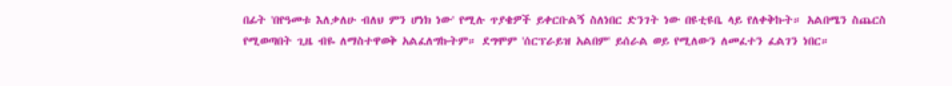በፊት 'በየዓመቱ እለቃለሁ ብለህ ምን ሆነክ ነው' የሚሉ ጥያቄዎች ይቀርቡልኝ ስለነበር ድንገት ነው በዩቲዩቤ ላይ የለቀቅኩት። አልበሜን ስጨርስ የሚወጣበት ጊዜ ብዬ ለማስተዋወቅ አልፈለግኩትም። ደግሞም 'ሰርፕራይዝ አልበም' ይሰራል ወይ የሚለውን ለመፈተን ፈልገን ነበር።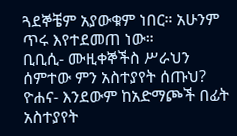ጓደኞቼም አያውቁም ነበር። አሁንም ጥሩ እየተደመጠ ነው።
ቢቢሲ- ሙዚቀኞችስ ሥራህን ሰምተው ምን አስተያየት ሰጡህ?
ዮሐና- እንደውም ከአድማጮች በፊት አስተያየት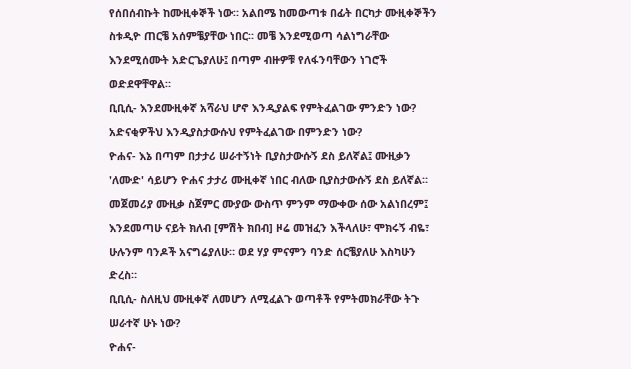የሰበሰብኩት ከሙዚቀኞች ነው። አልበሜ ከመውጣቱ በፊት በርካታ ሙዚቀኞችን ስቱዲዮ ጠርቼ አሰምቼያቸው ነበር። መቼ እንደሚወጣ ሳልነግራቸው እንደሚሰሙት አድርጌያለሁ፤ በጣም ብዙዎቹ የለፋንባቸውን ነገሮች ወድደዋቸዋል።
ቢቢሲ- እንደሙዚቀኛ አሻራህ ሆኖ እንዲያልፍ የምትፈልገው ምንድን ነው? አድናቂዎችህ እንዲያስታውሱህ የምትፈልገው በምንድን ነው?
ዮሐና- እኔ በጣም በታታሪ ሠራተኝነት ቢያስታውሱኝ ደስ ይለኛል፤ ሙዚቃን 'ለሙድ' ሳይሆን ዮሐና ታታሪ ሙዚቀኛ ነበር ብለው ቢያስታውሱኝ ደስ ይለኛል። መጀመሪያ ሙዚቃ ስጀምር ሙያው ውስጥ ምንም ማውቀው ሰው አልነበረም፤ እንደመጣሁ ናይት ክለብ [ምሽት ክበብ] ዞሬ መዝፈን እችላለሁ፣ ሞክሩኝ ብዬ፣ ሁሉንም ባንዶች አናግሬያለሁ። ወደ ሃያ ምናምን ባንድ ሰርቼያለሁ እስካሁን ድረስ።
ቢቢሲ- ስለዚህ ሙዚቀኛ ለመሆን ለሚፈልጉ ወጣቶች የምትመክራቸው ትጉ ሠራተኛ ሁኑ ነው?
ዮሐና-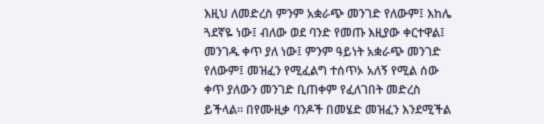እዚህ ለመድረስ ምንም አቋራጭ መንገድ የለውም፤ እከሌ ጓደኛዬ ነው፤ ብለው ወደ ባንድ የመጡ እዚያው ቀርተዋል፤ መንገዱ ቀጥ ያለ ነው፤ ምንም ዓይነት አቋራጭ መንገድ የለውም፤ መዝፈን የሚፈልግ ተሰጥኦ አለኝ የሚል ሰው ቀጥ ያለውን መንገድ ቢጠቀም የፈለገበት መድረስ ይችላል። በየሙዚቃ ባንዶች በመሄድ መዝፈን እንደሚችል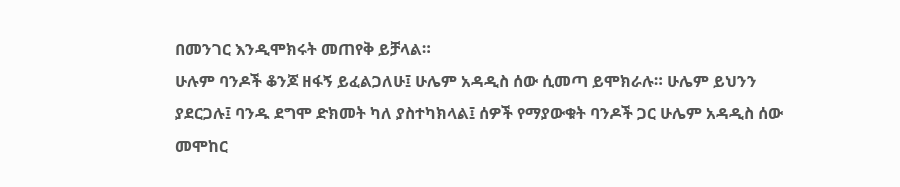በመንገር እንዲሞክሩት መጠየቅ ይቻላል።
ሁሉም ባንዶች ቆንጆ ዘፋኝ ይፈልጋለሁ፤ ሁሌም አዳዲስ ሰው ሲመጣ ይሞክራሉ። ሁሌም ይህንን ያደርጋሉ፤ ባንዱ ደግሞ ድክመት ካለ ያስተካክላል፤ ሰዎች የማያውቁት ባንዶች ጋር ሁሌም አዳዲስ ሰው መሞከር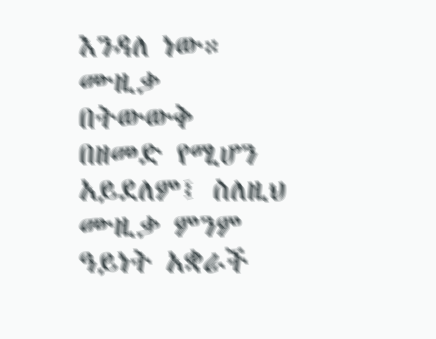እንዳለ ነው። ሙዚቃ በትውውቅ በዘመድ የሚሆን አይደለም፤ ስለዚህ ሙዚቃ ምንም ዓይነት አቋራች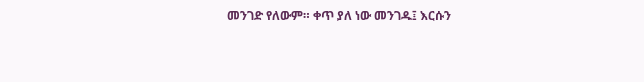መንገድ የለውም። ቀጥ ያለ ነው መንገዱ፤ እርሱን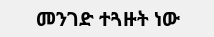መንገድ ተጓዙት ነው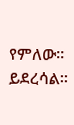የምለው። ይደረሳል።